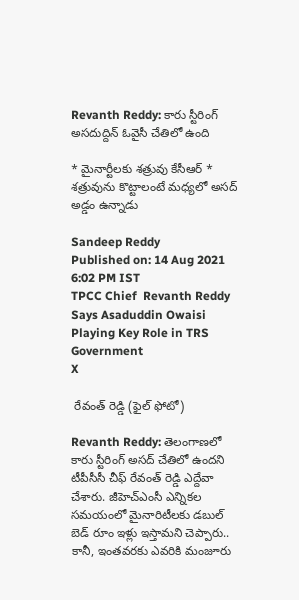Revanth Reddy: కారు స్టీరింగ్ అసదుద్దిన్ ఓవైసీ చేతిలో ఉంది

* మైనార్టీలకు శత్రువు కేసీఆర్ * శత్రువును కొట్టాలంటే మధ్యలో అసద్ అడ్డం ఉన్నాడు

Sandeep Reddy
Published on: 14 Aug 2021 6:02 PM IST
TPCC Chief  Revanth Reddy Says Asaduddin Owaisi Playing Key Role in TRS Government
X

 రేవంత్ రెడ్డి (ఫైల్ ఫోటో)

Revanth Reddy: తెలంగాణలో కారు స్టీరింగ్ అసద్ చేతిలో ఉందని టీపీసీసీ చీఫ్ రేవంత్ రెడ్డి ఎద్దేవా చేశారు. జీహెచ్ఎంసీ ఎన్నికల సమయంలో మైనారిటీలకు డబుల్ బెడ్ రూం ఇళ్లు ఇస్తామని చెప్పారు.. కానీ, ఇంతవరకు ఎవరికి మంజూరు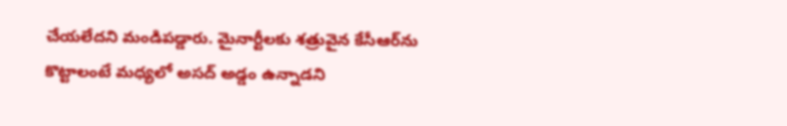చేయలేదని మండిపడ్డారు. మైనార్టీలకు శత్రువైన కేసీఆర్‌ను కొట్టాలంటే మధ్యలో అసద్ అడ్డం ఉన్నాడని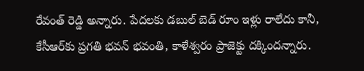రేవంత్ రెడ్డి అన్నారు. పేదలకు డబుల్ బెడ్ రూం ఇళ్లు రాలేదు కానీ, కేసీఆర్‌కు ప్రగతి భవన్ భవంతి, కాళేశ్వరం ప్రాజెక్టు దక్కిందన్నారు.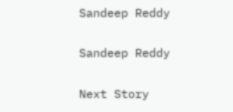Sandeep Reddy

Sandeep Reddy

Next Story